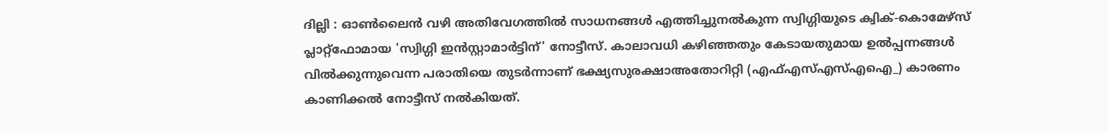ദില്ലി : ഓൺലൈൻ വഴി അതിവേഗത്തിൽ സാധനങ്ങൾ എത്തിച്ചുനൽകുന്ന സ്വിഗ്ഗിയുടെ ക്വിക്-കൊമേഴ്സ് പ്ലാറ്റ്ഫോമായ 'സ്വിഗ്ഗി ഇൻസ്റ്റാമാർട്ടിന്' നോട്ടീസ്. കാലാവധി കഴിഞ്ഞതും കേടായതുമായ ഉൽപ്പന്നങ്ങൾ വിൽക്കുന്നുവെന്ന പരാതിയെ തുടർന്നാണ് ഭക്ഷ്യസുരക്ഷാഅതോറിറ്റി (എഫ്എസ്എസ്എഐ_) കാരണം കാണിക്കൽ നോട്ടീസ് നൽകിയത്.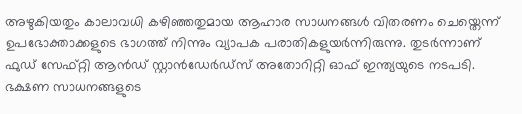അഴുകിയതും കാലാവധി കഴിഞ്ഞതുമായ ആഹാര സാധനങ്ങൾ വിതരണം ചെയ്തെന്ന് ഉപഭോക്താക്കളുടെ ഭാഗത്ത് നിന്നും വ്യാപക പരാതികളുയർന്നിരുന്നു. തുടർന്നാണ് ഫുഡ് സേഫ്റ്റി ആൻഡ് സ്റ്റാൻഡേർഡ്സ് അതോറിറ്റി ഓഫ് ഇന്ത്യയുടെ നടപടി.
ഭക്ഷണ സാധനങ്ങളുടെ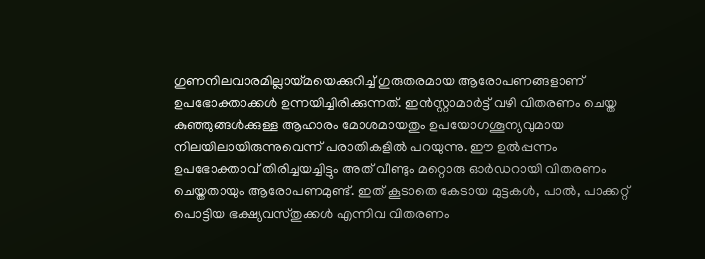ഗുണനിലവാരമില്ലായ്മയെക്കുറിച്ച് ഗുരുതരമായ ആരോപണങ്ങളാണ് ഉപഭോക്താക്കൾ ഉന്നയിച്ചിരിക്കുന്നത്. ഇൻസ്റ്റാമാർട്ട് വഴി വിതരണം ചെയ്ത കുഞ്ഞുങ്ങൾക്കുള്ള ആഹാരം മോശമായതും ഉപയോഗശൂന്യവുമായ നിലയിലായിരുന്നുവെന്ന് പരാതികളിൽ പറയുന്നു. ഈ ഉൽപ്പന്നം ഉപഭോക്താവ് തിരിച്ചയച്ചിട്ടും അത് വീണ്ടും മറ്റൊരു ഓർഡറായി വിതരണം ചെയ്തതായും ആരോപണമുണ്ട്. ഇത് കൂടാതെ കേടായ മുട്ടകൾ, പാൽ, പാക്കറ്റ് പൊട്ടിയ ഭക്ഷ്യവസ്തുക്കൾ എന്നിവ വിതരണം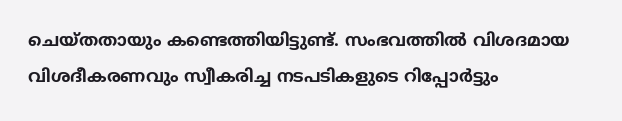ചെയ്തതായും കണ്ടെത്തിയിട്ടുണ്ട്. സംഭവത്തിൽ വിശദമായ വിശദീകരണവും സ്വീകരിച്ച നടപടികളുടെ റിപ്പോർട്ടും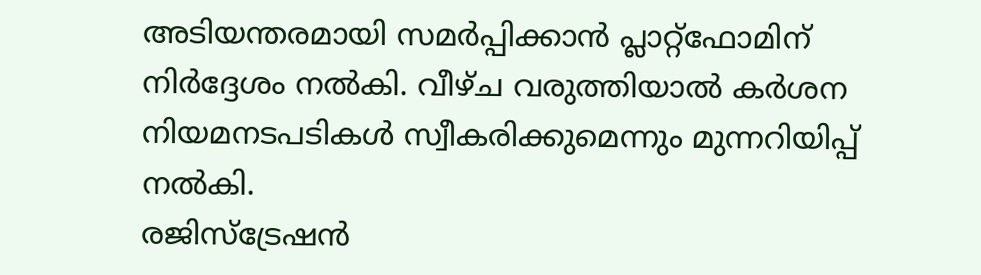അടിയന്തരമായി സമർപ്പിക്കാൻ പ്ലാറ്റ്ഫോമിന് നിർദ്ദേശം നൽകി. വീഴ്ച വരുത്തിയാൽ കർശന നിയമനടപടികൾ സ്വീകരിക്കുമെന്നും മുന്നറിയിപ്പ് നൽകി.
രജിസ്ട്രേഷൻ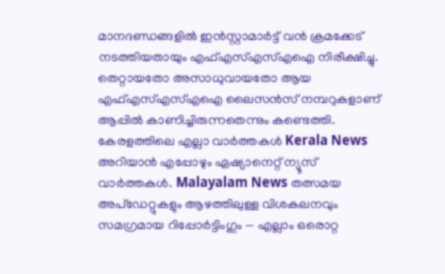മാനദണ്ഡങ്ങളിൽ ഇൻസ്റ്റാമാർട്ട് വൻ ക്രമക്കേട് നടത്തിയതായും എഫ്എസ്എസ്എഐ നിരീക്ഷിച്ചു. തെറ്റായതോ അസാധുവായതോ ആയ എഫ്എസ്എസ്എഐ ലൈസൻസ് നമ്പറുകളാണ് ആപ്പിൽ കാണിച്ചിരുന്നതെന്നും കണ്ടെത്തി.
കേരളത്തിലെ എല്ലാ വാർത്തകൾ Kerala News അറിയാൻ എപ്പോഴും ഏഷ്യാനെറ്റ് ന്യൂസ് വാർത്തകൾ. Malayalam News തത്സമയ അപ്ഡേറ്റുകളും ആഴത്തിലുള്ള വിശകലനവും സമഗ്രമായ റിപ്പോർട്ടിംഗും — എല്ലാം ഒരൊറ്റ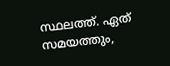സ്ഥലത്ത്. ഏത് സമയത്തും,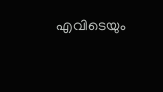എവിടെയും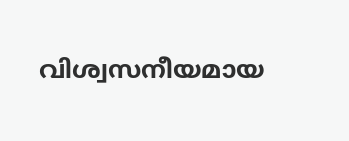വിശ്വസനീയമായ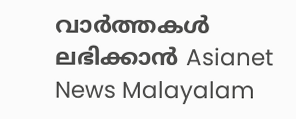വാർത്തകൾ ലഭിക്കാൻ Asianet News Malayalam